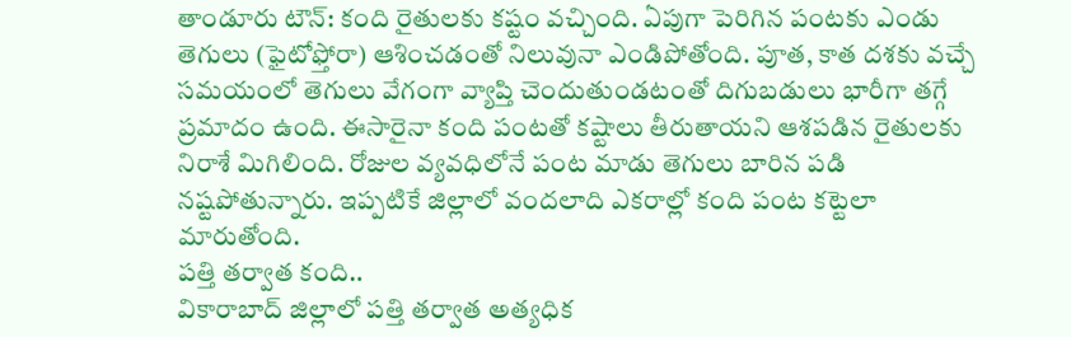తాండూరు టౌన్: కంది రైతులకు కష్టం వచ్చింది. ఏపుగా పెరిగిన పంటకు ఎండు తెగులు (ఫైటోఫ్తోరా) ఆశించడంతో నిలువునా ఎండిపోతోంది. పూత, కాత దశకు వచ్చే సమయంలో తెగులు వేగంగా వ్యాప్తి చెందుతుండటంతో దిగుబడులు భారీగా తగ్గే ప్రమాదం ఉంది. ఈసారైనా కంది పంటతో కష్టాలు తీరుతాయని ఆశపడిన రైతులకు నిరాశే మిగిలింది. రోజుల వ్యవధిలోనే పంట మాడు తెగులు బారిన పడి నష్టపోతున్నారు. ఇప్పటికే జిల్లాలో వందలాది ఎకరాల్లో కంది పంట కట్టెలా మారుతోంది.
పత్తి తర్వాత కంది..
వికారాబాద్ జిల్లాలో పత్తి తర్వాత అత్యధిక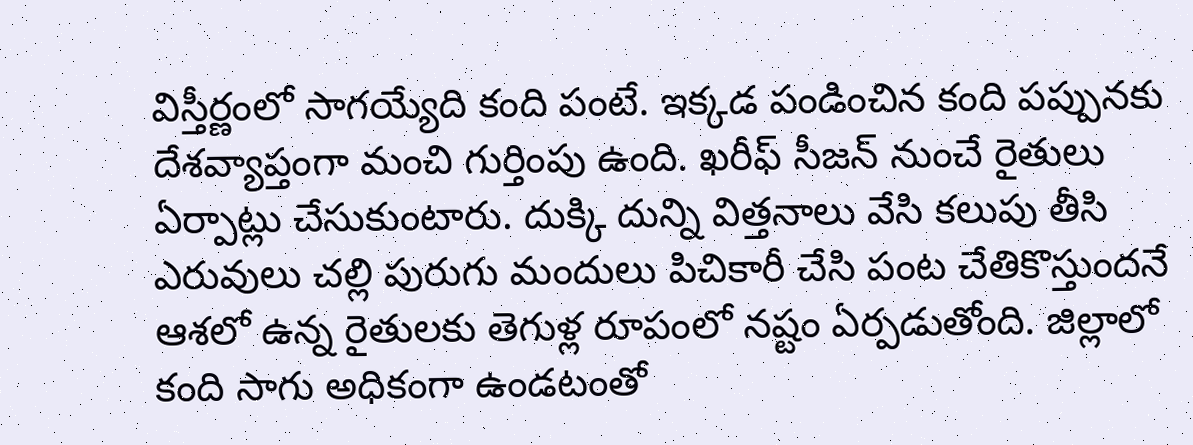విస్తీర్ణంలో సాగయ్యేది కంది పంటే. ఇక్కడ పండించిన కంది పప్పునకు దేశవ్యాప్తంగా మంచి గుర్తింపు ఉంది. ఖరీఫ్ సీజన్ నుంచే రైతులు ఏర్పాట్లు చేసుకుంటారు. దుక్కి దున్ని విత్తనాలు వేసి కలుపు తీసి ఎరువులు చల్లి పురుగు మందులు పిచికారీ చేసి పంట చేతికొస్తుందనే ఆశలో ఉన్న రైతులకు తెగుళ్ల రూపంలో నష్టం ఏర్పడుతోంది. జిల్లాలో కంది సాగు అధికంగా ఉండటంతో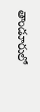తాండూరులో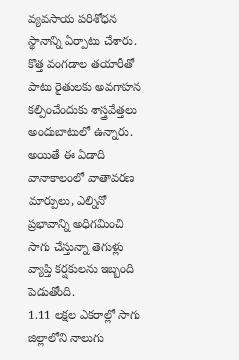వ్యవసాయ పరిశోధన స్థానాన్ని ఏర్పాటు చేశారు. కొత్త వంగడాల తయారీతో పాటు రైతులకు అవగాహన కల్పించేందుకు శాస్త్రవేత్తలు అందుబాటులో ఉన్నారు. అయితే ఈ ఏడాది వానాకాలంలో వాతావరణ మార్పులు, ఎల్నినో ప్రభావాన్ని అధిగమించి సాగు చేస్తున్నా తెగుళ్లు వ్యాప్తి కర్షకులను ఇబ్బంది పెడుతోంది.
1.11 లక్షల ఎకరాల్లో సాగు
జిల్లాలోని నాలుగు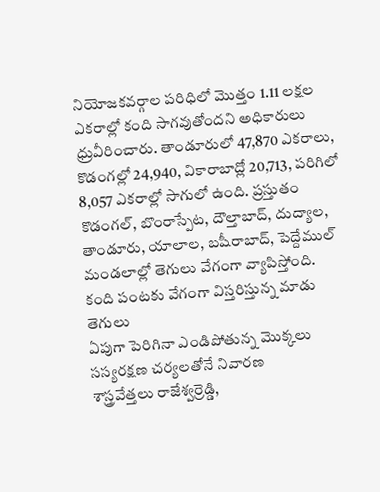నియోజకవర్గాల పరిధిలో మొత్తం 1.11 లక్షల ఎకరాల్లో కంది సాగవుతోందని అధికారులు ధ్రువీరించారు. తాండూరులో 47,870 ఎకరాలు, కొడంగల్లో 24,940, వికారాబాద్లో 20,713, పరిగిలో 8,057 ఎకరాల్లో సాగులో ఉంది. ప్రస్తుతం కొడంగల్, బొంరాస్పేట, దౌల్తాబాద్, దుద్యాల, తాండూరు, యాలాల, బషీరాబాద్, పెద్దేముల్ మండలాల్లో తెగులు వేగంగా వ్యాపిస్తోంది.
కంది పంటకు వేగంగా విస్తరిస్తున్న మాడు తెగులు
ఏపుగా పెరిగినా ఎండిపోతున్న మొక్కలు
సస్యరక్షణ చర్యలతోనే నివారణ
శాస్త్రవేత్తలు రాజేశ్వర్రెడ్డి,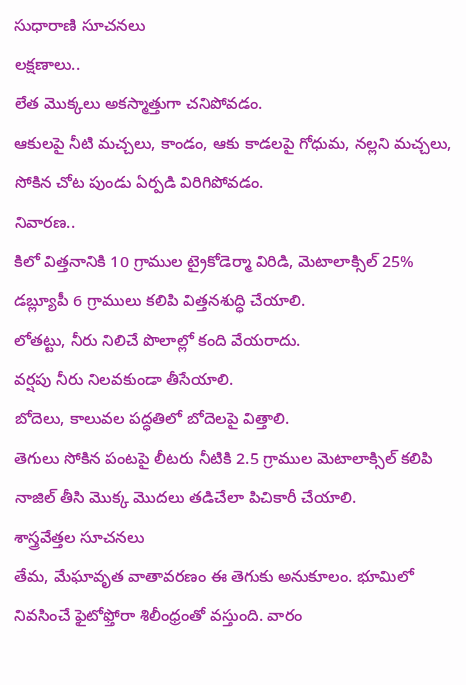సుధారాణి సూచనలు
లక్షణాలు..
లేత మొక్కలు అకస్మాత్తుగా చనిపోవడం.
ఆకులపై నీటి మచ్చలు, కాండం, ఆకు కాడలపై గోధుమ, నల్లని మచ్చలు, సోకిన చోట పుండు ఏర్పడి విరిగిపోవడం.
నివారణ..
కిలో విత్తనానికి 10 గ్రాముల ట్రైకోడెర్మా విరిడి, మెటాలాక్సిల్ 25% డబ్ల్యూపీ 6 గ్రాములు కలిపి విత్తనశుద్ధి చేయాలి.
లోతట్టు, నీరు నిలిచే పొలాల్లో కంది వేయరాదు.
వర్షపు నీరు నిలవకుండా తీసేయాలి.
బోదెలు, కాలువల పద్ధతిలో బోదెలపై విత్తాలి.
తెగులు సోకిన పంటపై లీటరు నీటికి 2.5 గ్రాముల మెటాలాక్సిల్ కలిపి నాజిల్ తీసి మొక్క మొదలు తడిచేలా పిచికారీ చేయాలి.
శాస్త్రవేత్తల సూచనలు
తేమ, మేఘావృత వాతావరణం ఈ తెగుకు అనుకూలం. భూమిలో నివసించే ఫైటోఫ్తోరా శిలీంధ్రంతో వస్తుంది. వారం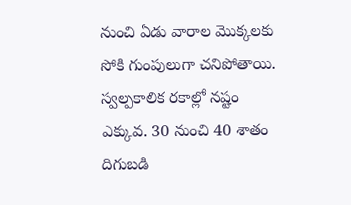నుంచి ఏడు వారాల మొక్కలకు సోకి గుంపులుగా చనిపోతాయి. స్వల్పకాలిక రకాల్లో నష్టం ఎక్కువ. 30 నుంచి 40 శాతం దిగుబడి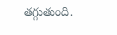తగ్గుతుంది.